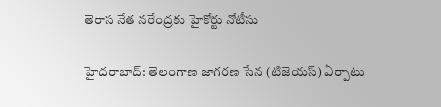తెరాస నేత నరేంద్రకు హైకోర్టు నోటీసు

హైదరాబాద్‌: తెలంగాణ జాగరణ సేన (టిజెయస్‌) ఏర్పాటు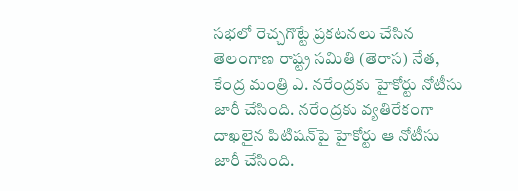సభలో రెచ్చగొట్టే ప్రకటనలు చేసిన తెలంగాణ రాష్ట్ర సమితి (తెరాస) నేత, కేంద్ర మంత్రి ఎ. నరేంద్రకు హైకోర్టు నోటీసు జారీ చేసింది. నరేంద్రకు వ్యతిరేకంగా దాఖలైన పిటిషన్‌పై హైకోర్టు ఆ నోటీసు జారీ చేసింది.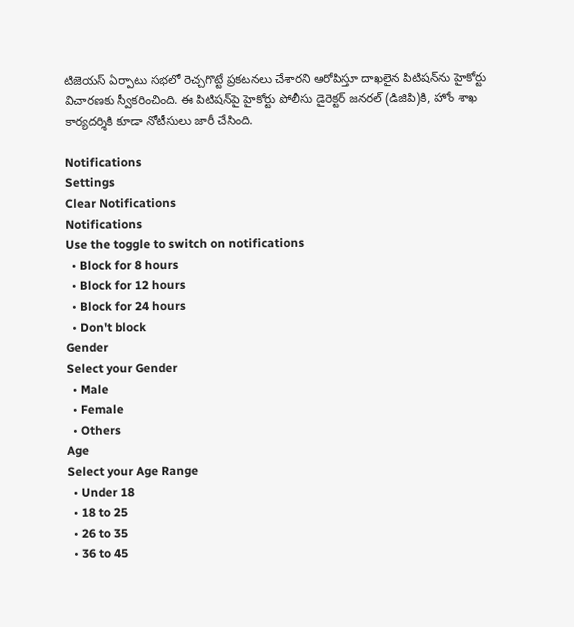టిజెయస్‌ ఏర్పాటు సభలో రెచ్చగొట్టే ప్రకటనలు చేశారని ఆరోపిస్తూ దాఖలైన పిటిషన్‌ను హైకోర్టు విచారణకు స్వీకరించింది. ఈ పిటిషన్‌పై హైకోర్టు పోలీసు డైరెక్టర్‌ జనరల్‌ (డిజిపి)కి, హోం శాఖ కార్యదర్శికి కూడా నోటీసులు జారీ చేసింది.

Notifications
Settings
Clear Notifications
Notifications
Use the toggle to switch on notifications
  • Block for 8 hours
  • Block for 12 hours
  • Block for 24 hours
  • Don't block
Gender
Select your Gender
  • Male
  • Female
  • Others
Age
Select your Age Range
  • Under 18
  • 18 to 25
  • 26 to 35
  • 36 to 45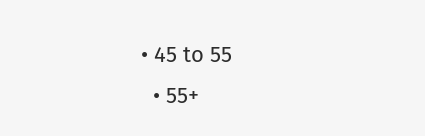• 45 to 55
  • 55+